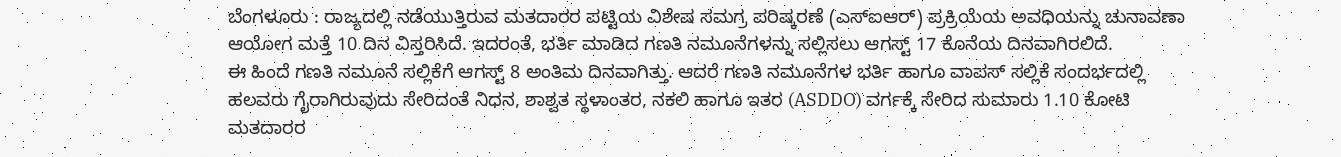ಬೆಂಗಳೂರು : ರಾಜ್ಯದಲ್ಲಿ ನಡೆಯುತ್ತಿರುವ ಮತದಾರರ ಪಟ್ಟಿಯ ವಿಶೇಷ ಸಮಗ್ರ ಪರಿಷ್ಕರಣೆ (ಎಸ್ಐಆರ್) ಪ್ರಕ್ರಿಯೆಯ ಅವಧಿಯನ್ನು ಚುನಾವಣಾ ಆಯೋಗ ಮತ್ತೆ 10 ದಿನ ವಿಸ್ತರಿಸಿದೆ. ಇದರಂತೆ, ಭರ್ತಿ ಮಾಡಿದ ಗಣತಿ ನಮೂನೆಗಳನ್ನು ಸಲ್ಲಿಸಲು ಆಗಸ್ಟ್ 17 ಕೊನೆಯ ದಿನವಾಗಿರಲಿದೆ.
ಈ ಹಿಂದೆ ಗಣತಿ ನಮೂನೆ ಸಲ್ಲಿಕೆಗೆ ಆಗಸ್ಟ್ 8 ಅಂತಿಮ ದಿನವಾಗಿತ್ತು. ಆದರೆ ಗಣತಿ ನಮೂನೆಗಳ ಭರ್ತಿ ಹಾಗೂ ವಾಪಸ್ ಸಲ್ಲಿಕೆ ಸಂದರ್ಭದಲ್ಲಿ ಹಲವರು ಗೈರಾಗಿರುವುದು ಸೇರಿದಂತೆ ನಿಧನ, ಶಾಶ್ವತ ಸ್ಥಳಾಂತರ, ನಕಲಿ ಹಾಗೂ ಇತರ (ASDDO) ವರ್ಗಕ್ಕೆ ಸೇರಿದ ಸುಮಾರು 1.10 ಕೋಟಿ ಮತದಾರರ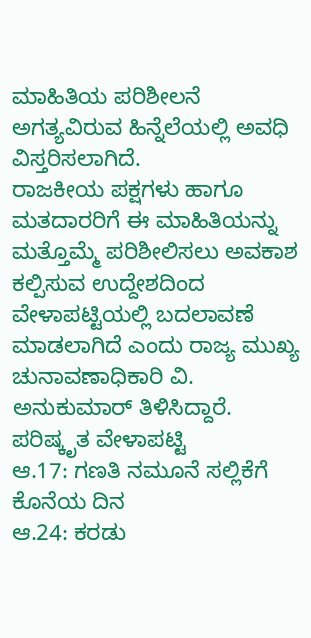ಮಾಹಿತಿಯ ಪರಿಶೀಲನೆ ಅಗತ್ಯವಿರುವ ಹಿನ್ನೆಲೆಯಲ್ಲಿ ಅವಧಿ ವಿಸ್ತರಿಸಲಾಗಿದೆ.
ರಾಜಕೀಯ ಪಕ್ಷಗಳು ಹಾಗೂ ಮತದಾರರಿಗೆ ಈ ಮಾಹಿತಿಯನ್ನು ಮತ್ತೊಮ್ಮೆ ಪರಿಶೀಲಿಸಲು ಅವಕಾಶ ಕಲ್ಪಿಸುವ ಉದ್ದೇಶದಿಂದ ವೇಳಾಪಟ್ಟಿಯಲ್ಲಿ ಬದಲಾವಣೆ ಮಾಡಲಾಗಿದೆ ಎಂದು ರಾಜ್ಯ ಮುಖ್ಯ ಚುನಾವಣಾಧಿಕಾರಿ ವಿ. ಅನುಕುಮಾರ್ ತಿಳಿಸಿದ್ದಾರೆ.
ಪರಿಷ್ಕೃತ ವೇಳಾಪಟ್ಟಿ
ಆ.17: ಗಣತಿ ನಮೂನೆ ಸಲ್ಲಿಕೆಗೆ ಕೊನೆಯ ದಿನ
ಆ.24: ಕರಡು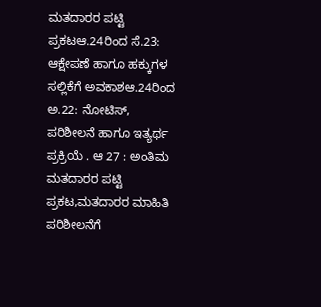ಮತದಾರರ ಪಟ್ಟಿ ಪ್ರಕಟಆ.24ರಿಂದ ಸೆ.23: ಆಕ್ಷೇಪಣೆ ಹಾಗೂ ಹಕ್ಕುಗಳ ಸಲ್ಲಿಕೆಗೆ ಅವಕಾಶಆ.24ರಿಂದ ಅ.22: ನೋಟಿಸ್, ಪರಿಶೀಲನೆ ಹಾಗೂ ಇತ್ಯರ್ಥ ಪ್ರಕ್ರಿಯೆ . ಆ 27 : ಅಂತಿಮ ಮತದಾರರ ಪಟ್ಟಿ ಪ್ರಕಟ,ಮತದಾರರ ಮಾಹಿತಿ
ಪರಿಶೀಲನೆಗೆ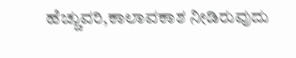ಹೆಚ್ಚುವರಿ,ಕಾಲಾವಕಾಶ ನೀಡಿರುವುದು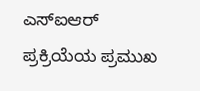ಎಸ್ಐಆರ್ ಪ್ರಕ್ರಿಯೆಯ ಪ್ರಮುಖ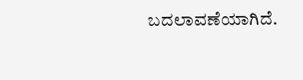ಬದಲಾವಣೆಯಾಗಿದೆ.